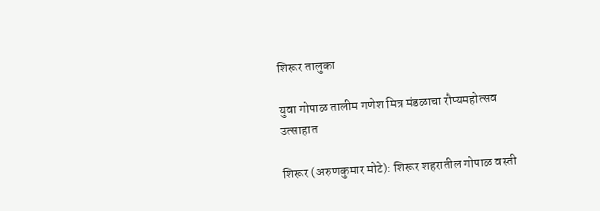शिरूर तालुका

युवा गोपाळ तालीम गणेश मित्र मंडळाचा रौप्यमहोत्सव उत्साहात

शिरूर (अरुणकुमार मोटे): शिरूर शहरातील गोपाळ वस्ती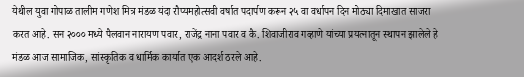येथील युवा गोपाळ तालीम गणेश मित्र मंडळ यंदा रौप्यमहोत्सवी वर्षात पदार्पण करून २५ वा वर्धापन दिन मोठ्या दिमाखात साजरा करत आहे. सन २००० मध्ये पैलवान नारायण पवार, राजेंद्र नाना पवार व कै. शिवाजीराव गव्हाणे यांच्या प्रयत्नातून स्थापन झालेले हे मंडळ आज सामाजिक, सांस्कृतिक व धार्मिक कार्यात एक आदर्श ठरले आहे.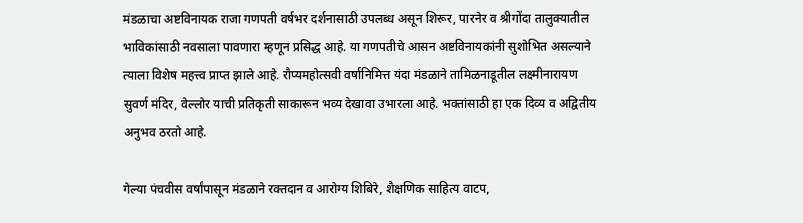मंडळाचा अष्टविनायक राजा गणपती वर्षभर दर्शनासाठी उपलब्ध असून शिरूर, पारनेर व श्रीगोंदा तालुक्यातील भाविकांसाठी नवसाला पावणारा म्हणून प्रसिद्ध आहे. या गणपतीचे आसन अष्टविनायकांनी सुशोभित असल्याने त्याला विशेष महत्त्व प्राप्त झाले आहे. रौप्यमहोत्सवी वर्षानिमित्त यंदा मंडळाने तामिळनाडूतील लक्ष्मीनारायण सुवर्ण मंदिर, वेल्लोर याची प्रतिकृती साकारून भव्य देखावा उभारला आहे. भक्तांसाठी हा एक दिव्य व अद्वितीय अनुभव ठरतो आहे.

गेल्या पंचवीस वर्षांपासून मंडळाने रक्तदान व आरोग्य शिबिरे, शैक्षणिक साहित्य वाटप,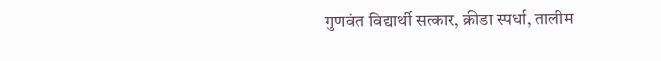गुणवंत विद्यार्थी सत्कार, क्रीडा स्पर्धा, तालीम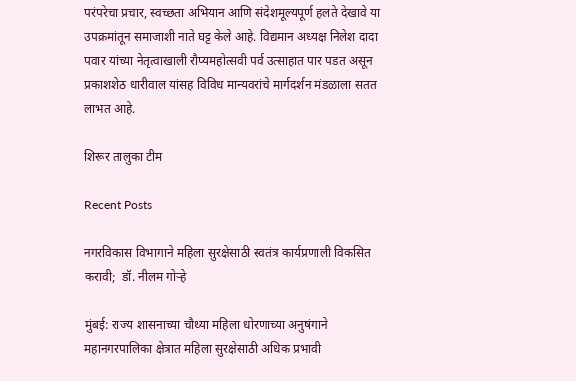परंपरेचा प्रचार, स्वच्छता अभियान आणि संदेशमूल्यपूर्ण हलते देखावे या उपक्रमांतून समाजाशी नाते घट्ट केले आहे. विद्यमान अध्यक्ष निलेश दादा पवार यांच्या नेतृत्वाखाली रौप्यमहोत्सवी पर्व उत्साहात पार पडत असून प्रकाशशेठ धारीवाल यांसह विविध मान्यवरांचे मार्गदर्शन मंडळाला सतत लाभत आहे.

शिरूर तालुका टीम

Recent Posts

नगरविकास विभागाने महिला सुरक्षेसाठी स्वतंत्र कार्यप्रणाली विकसित करावी;  डॉ. नीलम गोऱ्हे

मुंबई: राज्य शासनाच्या चौथ्या महिला धोरणाच्या अनुषंगाने महानगरपालिका क्षेत्रात महिला सुरक्षेसाठी अधिक प्रभावी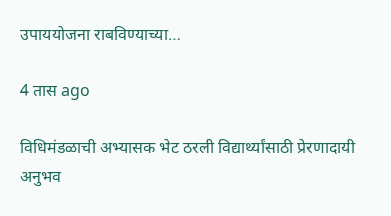उपाययोजना राबविण्याच्या…

4 तास ago

विधिमंडळाची अभ्यासक भेट ठरली विद्यार्थ्यांसाठी प्रेरणादायी अनुभव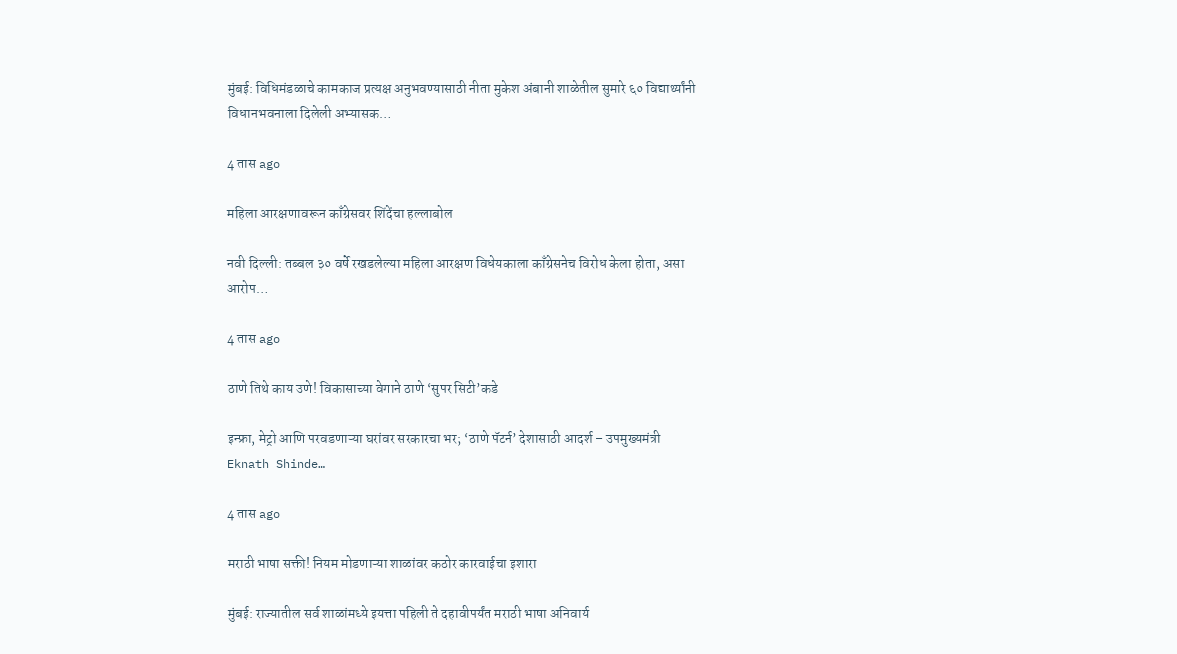मुंबई: विधिमंडळाचे कामकाज प्रत्यक्ष अनुभवण्यासाठी नीता मुकेश अंबानी शाळेतील सुमारे ६० विद्यार्थ्यांनी विधानभवनाला दिलेली अभ्यासक…

4 तास ago

महिला आरक्षणावरून काँग्रेसवर शिंदेंचा हल्लाबोल

नवी दिल्ली: तब्बल ३० वर्षे रखडलेल्या महिला आरक्षण विधेयकाला काँग्रेसनेच विरोध केला होता, असा आरोप…

4 तास ago

ठाणे तिथे काय उणे! विकासाच्या वेगाने ठाणे ‘सुपर सिटी’कडे

इन्फ्रा, मेट्रो आणि परवडणाऱ्या घरांवर सरकारचा भर; ‘ठाणे पॅटर्न’ देशासाठी आदर्श – उपमुख्यमंत्री Eknath Shinde…

4 तास ago

मराठी भाषा सक्ती! नियम मोडणाऱ्या शाळांवर कठोर कारवाईचा इशारा

मुंबई: राज्यातील सर्व शाळांमध्ये इयत्ता पहिली ते दहावीपर्यंत मराठी भाषा अनिवार्य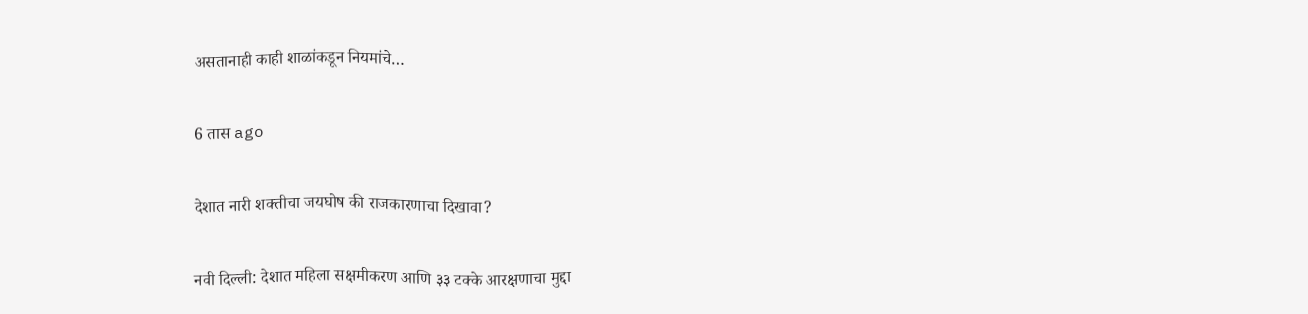असतानाही काही शाळांकडून नियमांचे…

6 तास ago

देशात नारी शक्तीचा जयघोष की राजकारणाचा दिखावा?

नवी दिल्ली: देशात महिला सक्षमीकरण आणि ३३ टक्के आरक्षणाचा मुद्दा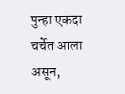पुन्हा एकदा चर्चेत आला असून,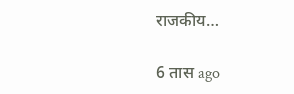राजकीय…

6 तास ago